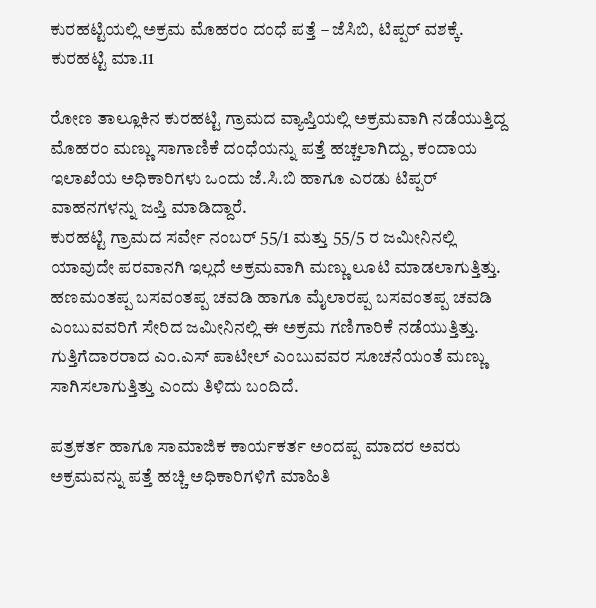ಕುರಹಟ್ಟಿಯಲ್ಲಿ ಅಕ್ರಮ ಮೊಹರಂ ದಂಧೆ ಪತ್ತೆ – ಜೆಸಿಬಿ, ಟಿಪ್ಪರ್ ವಶಕ್ಕೆ.
ಕುರಹಟ್ಟಿ ಮಾ.11

ರೋಣ ತಾಲ್ಲೂಕಿನ ಕುರಹಟ್ಟಿ ಗ್ರಾಮದ ವ್ಯಾಪ್ತಿಯಲ್ಲಿ ಅಕ್ರಮವಾಗಿ ನಡೆಯುತ್ತಿದ್ದ ಮೊಹರಂ ಮಣ್ಣು ಸಾಗಾಣಿಕೆ ದಂಧೆಯನ್ನು ಪತ್ತೆ ಹಚ್ಚಲಾಗಿದ್ದು, ಕಂದಾಯ ಇಲಾಖೆಯ ಅಧಿಕಾರಿಗಳು ಒಂದು ಜೆ.ಸಿ.ಬಿ ಹಾಗೂ ಎರಡು ಟಿಪ್ಪರ್ ವಾಹನಗಳನ್ನು ಜಪ್ತಿ ಮಾಡಿದ್ದಾರೆ.
ಕುರಹಟ್ಟಿ ಗ್ರಾಮದ ಸರ್ವೇ ನಂಬರ್ 55/1 ಮತ್ತು 55/5 ರ ಜಮೀನಿನಲ್ಲಿ ಯಾವುದೇ ಪರವಾನಗಿ ಇಲ್ಲದೆ ಅಕ್ರಮವಾಗಿ ಮಣ್ಣು ಲೂಟಿ ಮಾಡಲಾಗುತ್ತಿತ್ತು. ಹಣಮಂತಪ್ಪ ಬಸವಂತಪ್ಪ ಚವಡಿ ಹಾಗೂ ಮೈಲಾರಪ್ಪ ಬಸವಂತಪ್ಪ ಚವಡಿ ಎಂಬುವವರಿಗೆ ಸೇರಿದ ಜಮೀನಿನಲ್ಲಿ ಈ ಅಕ್ರಮ ಗಣಿಗಾರಿಕೆ ನಡೆಯುತ್ತಿತ್ತು. ಗುತ್ತಿಗೆದಾರರಾದ ಎಂ.ಎಸ್ ಪಾಟೀಲ್ ಎಂಬುವವರ ಸೂಚನೆಯಂತೆ ಮಣ್ಣು ಸಾಗಿಸಲಾಗುತ್ತಿತ್ತು ಎಂದು ತಿಳಿದು ಬಂದಿದೆ.

ಪತ್ರಕರ್ತ ಹಾಗೂ ಸಾಮಾಜಿಕ ಕಾರ್ಯಕರ್ತ ಅಂದಪ್ಪ ಮಾದರ ಅವರು ಅಕ್ರಮವನ್ನು ಪತ್ತೆ ಹಚ್ಚಿ ಅಧಿಕಾರಿಗಳಿಗೆ ಮಾಹಿತಿ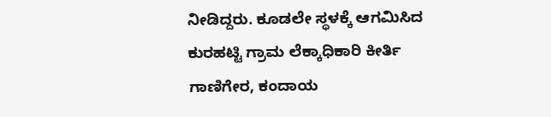ನೀಡಿದ್ದರು. ಕೂಡಲೇ ಸ್ಥಳಕ್ಕೆ ಆಗಮಿಸಿದ ಕುರಹಟ್ಟಿ ಗ್ರಾಮ ಲೆಕ್ಕಾಧಿಕಾರಿ ಕೀರ್ತಿ ಗಾಣಿಗೇರ, ಕಂದಾಯ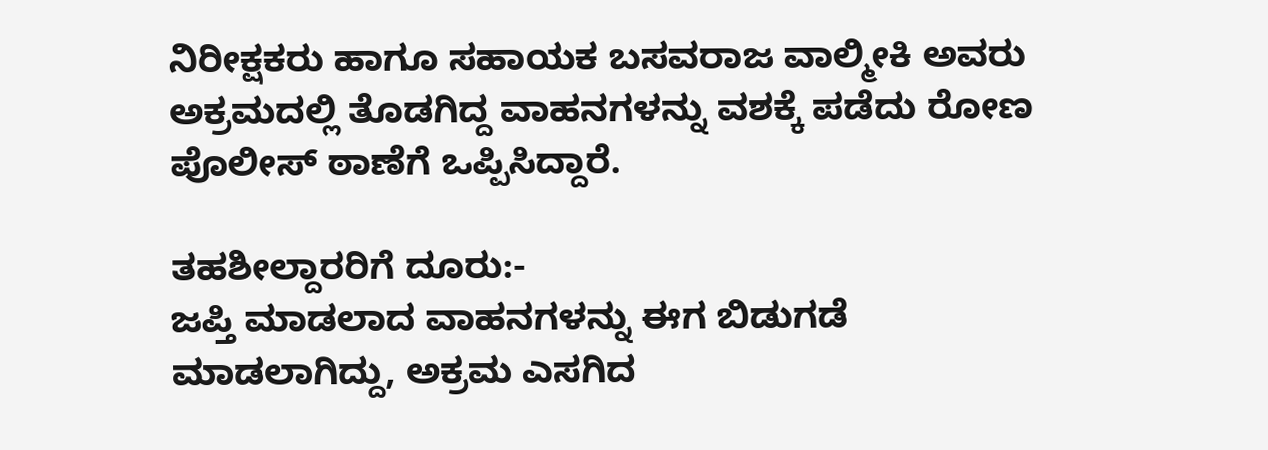ನಿರೀಕ್ಷಕರು ಹಾಗೂ ಸಹಾಯಕ ಬಸವರಾಜ ವಾಲ್ಮೀಕಿ ಅವರು ಅಕ್ರಮದಲ್ಲಿ ತೊಡಗಿದ್ದ ವಾಹನಗಳನ್ನು ವಶಕ್ಕೆ ಪಡೆದು ರೋಣ ಪೊಲೀಸ್ ಠಾಣೆಗೆ ಒಪ್ಪಿಸಿದ್ದಾರೆ.

ತಹಶೀಲ್ದಾರರಿಗೆ ದೂರು:-
ಜಪ್ತಿ ಮಾಡಲಾದ ವಾಹನಗಳನ್ನು ಈಗ ಬಿಡುಗಡೆ ಮಾಡಲಾಗಿದ್ದು, ಅಕ್ರಮ ಎಸಗಿದ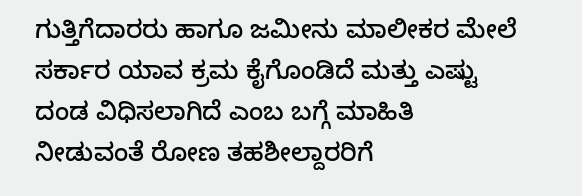ಗುತ್ತಿಗೆದಾರರು ಹಾಗೂ ಜಮೀನು ಮಾಲೀಕರ ಮೇಲೆ ಸರ್ಕಾರ ಯಾವ ಕ್ರಮ ಕೈಗೊಂಡಿದೆ ಮತ್ತು ಎಷ್ಟು ದಂಡ ವಿಧಿಸಲಾಗಿದೆ ಎಂಬ ಬಗ್ಗೆ ಮಾಹಿತಿ ನೀಡುವಂತೆ ರೋಣ ತಹಶೀಲ್ದಾರರಿಗೆ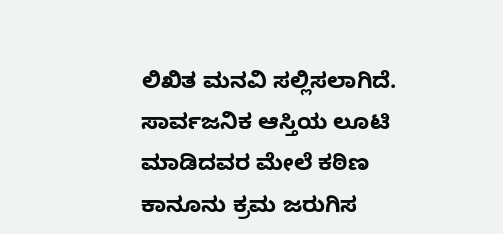ಲಿಖಿತ ಮನವಿ ಸಲ್ಲಿಸಲಾಗಿದೆ. ಸಾರ್ವಜನಿಕ ಆಸ್ತಿಯ ಲೂಟಿ ಮಾಡಿದವರ ಮೇಲೆ ಕಠಿಣ ಕಾನೂನು ಕ್ರಮ ಜರುಗಿಸ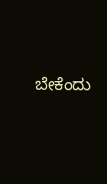ಬೇಕೆಂದು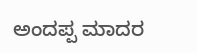ಅಂದಪ್ಪ ಮಾದರ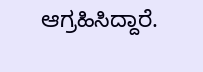ಆಗ್ರಹಿಸಿದ್ದಾರೆ.